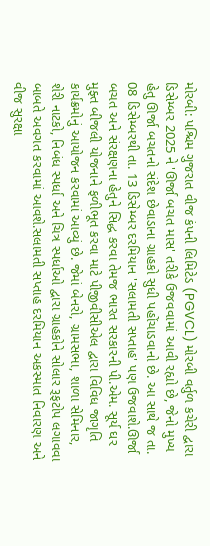મોરબી: પશ્ચિમ ગુજરાત વીજ કંપની લિમિટેડ (PGVCL) મોરબી વર્તુળ કચેરી દ્વારા ડિસેમ્બર 2025 ને 'ઊર્જા બચત માસ' તરીકે ઉજવવામાં આવી રહ્યો છે, જેનો મુખ્ય હેતુ ઊર્જા બચતનો સંદેશ છેવાડાના ગ્રાહકો સુધી પહોંચાડવાનો છે. આ સાથે જ તા. 08 ડિસેમ્બરથી તા. 13 ડિસેમ્બર દરમિયાન 'સલામતી સપ્તાહ' પણ ઉજવાશે.ઊર્જા બચત અને સંરક્ષણના હેતુને સિદ્ધ કરવા તેમજ ભારત સરકારની પી.એમ. સૂર્ય ઘર મુફ્ત બીજલી યોજનાને ફળીભૂત કરવા માટે પીજીવીસીએલ દ્વારા વિવિધ જાગૃતિ કાર્યક્રમોનું આયોજન કરવામાં આવ્યું છે. જેમાં બેનરો, ગ્રામસભા, શાળા સેમિનાર, શેરી નાટકો, નિબંધ સ્પર્ધા અને ચિત્ર સ્પર્ધાઓ દ્વારા ગ્રાહકોને સોલાર રૂફટોપ લગાવવા બાબતે અવગત કરવામાં આવશે.સલામતી સપ્તાહ દરમિયાન અકસ્માત નિવારણ અને વીજ સુરક્ષા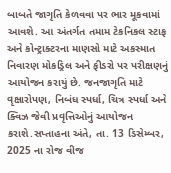બાબતે જાગૃતિ કેળવવા પર ભાર મૂકવામાં આવશે. આ અંતર્ગત તમામ ટેકનિકલ સ્ટાફ અને કોન્ટ્રાક્ટરના માણસો માટે અકસ્માત નિવારણ મોકડ્રિલ અને ફીડરો પર પરીક્ષણનું આયોજન કરાયું છે. જનજાગૃતિ માટે વૃક્ષારોપણ, નિબંધ સ્પર્ધા, ચિત્ર સ્પર્ધા અને ક્વિઝ જેવી પ્રવૃત્તિઓનું આયોજન કરાશે.સપ્તાહના અંતે, તા. 13 ડિસેમ્બર, 2025 ના રોજ વીજ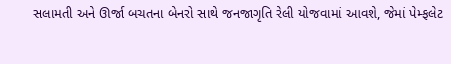સલામતી અને ઊર્જા બચતના બેનરો સાથે જનજાગૃતિ રેલી યોજવામાં આવશે, જેમાં પેમ્ફલેટ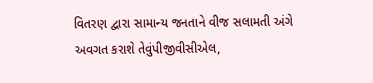વિતરણ દ્વારા સામાન્ય જનતાને વીજ સલામતી અંગે અવગત કરાશે તેવુંપીજીવીસીએલ,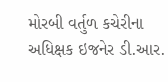મોરબી વર્તુળ કચેરીના અધિક્ષક ઇજનેર ડી.આર.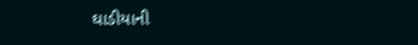ઘાડીયાની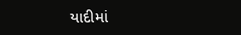યાદીમાં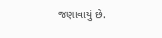જણાવાયું છે.